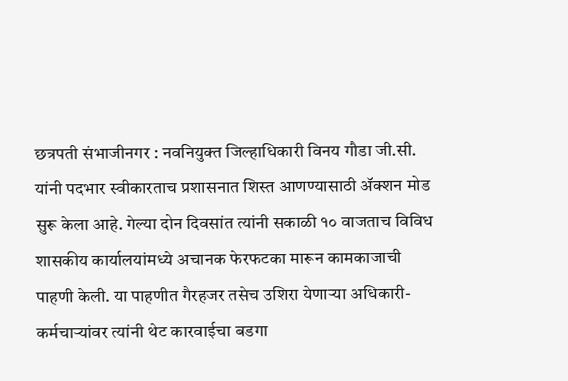छत्रपती संभाजीनगर : नवनियुक्त जिल्हाधिकारी विनय गौडा जी.सी. यांनी पदभार स्वीकारताच प्रशासनात शिस्त आणण्यासाठी ॲक्शन मोड सुरू केला आहे. गेल्या दोन दिवसांत त्यांनी सकाळी १० वाजताच विविध शासकीय कार्यालयांमध्ये अचानक फेरफटका मारून कामकाजाची पाहणी केली. या पाहणीत गैरहजर तसेच उशिरा येणाऱ्या अधिकारी-कर्मचाऱ्यांवर त्यांनी थेट कारवाईचा बडगा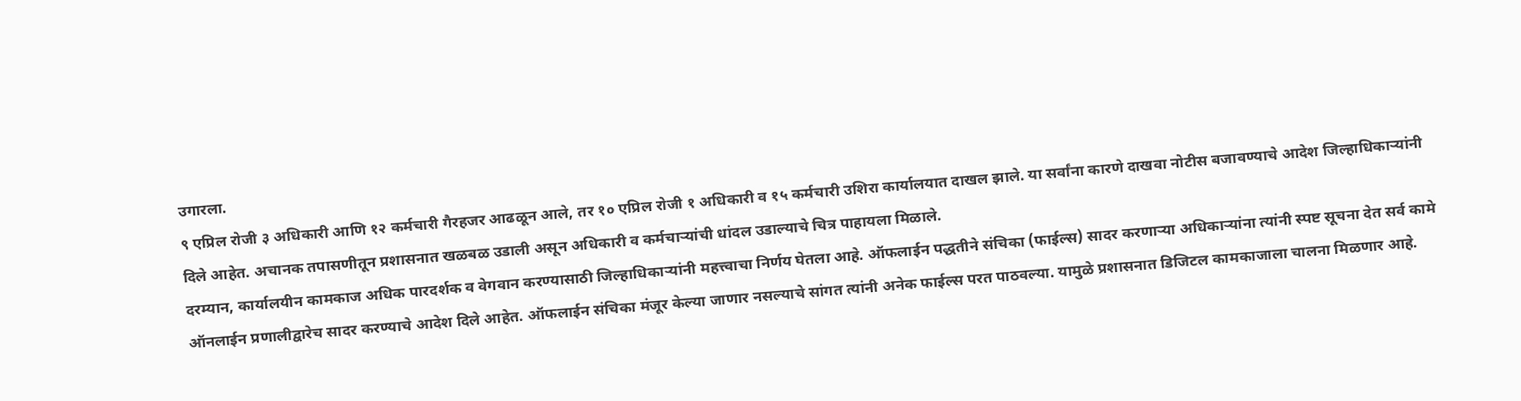उगारला.
९ एप्रिल रोजी ३ अधिकारी आणि १२ कर्मचारी गैरहजर आढळून आले, तर १० एप्रिल रोजी १ अधिकारी व १५ कर्मचारी उशिरा कार्यालयात दाखल झाले. या सर्वांना कारणे दाखवा नोटीस बजावण्याचे आदेश जिल्हाधिकाऱ्यांनी दिले आहेत. अचानक तपासणीतून प्रशासनात खळबळ उडाली असून अधिकारी व कर्मचाऱ्यांची धांदल उडाल्याचे चित्र पाहायला मिळाले.
दरम्यान, कार्यालयीन कामकाज अधिक पारदर्शक व वेगवान करण्यासाठी जिल्हाधिकाऱ्यांनी महत्त्वाचा निर्णय घेतला आहे. ऑफलाईन पद्धतीने संचिका (फाईल्स) सादर करणाऱ्या अधिकाऱ्यांना त्यांनी स्पष्ट सूचना देत सर्व कामे ऑनलाईन प्रणालीद्वारेच सादर करण्याचे आदेश दिले आहेत. ऑफलाईन संचिका मंजूर केल्या जाणार नसल्याचे सांगत त्यांनी अनेक फाईल्स परत पाठवल्या. यामुळे प्रशासनात डिजिटल कामकाजाला चालना मिळणार आहे.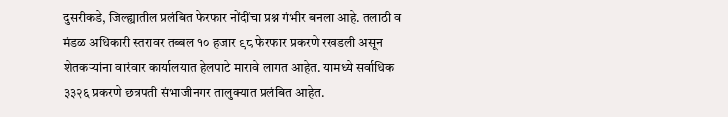दुसरीकडे, जिल्ह्यातील प्रलंबित फेरफार नोंदींचा प्रश्न गंभीर बनला आहे. तलाठी व मंडळ अधिकारी स्तरावर तब्बल १० हजार ९८ फेरफार प्रकरणे रखडली असून शेतकऱ्यांना वारंवार कार्यालयात हेलपाटे मारावे लागत आहेत. यामध्ये सर्वाधिक ३३२६ प्रकरणे छत्रपती संभाजीनगर तालुक्यात प्रलंबित आहेत.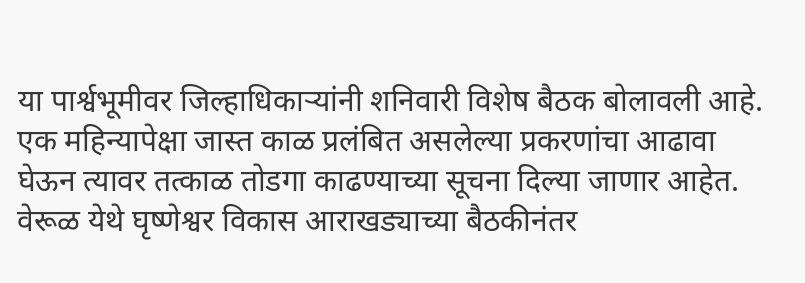या पार्श्वभूमीवर जिल्हाधिकाऱ्यांनी शनिवारी विशेष बैठक बोलावली आहे. एक महिन्यापेक्षा जास्त काळ प्रलंबित असलेल्या प्रकरणांचा आढावा घेऊन त्यावर तत्काळ तोडगा काढण्याच्या सूचना दिल्या जाणार आहेत. वेरूळ येथे घृष्णेश्वर विकास आराखड्याच्या बैठकीनंतर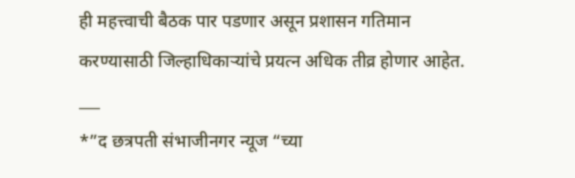ही महत्त्वाची बैठक पार पडणार असून प्रशासन गतिमान करण्यासाठी जिल्हाधिकाऱ्यांचे प्रयत्न अधिक तीव्र होणार आहेत.
___
*”द छत्रपती संभाजीनगर न्यूज “च्या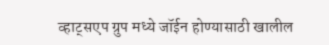व्हाट्सएप ग्रुप मध्ये जॉईन होण्यासाठी खालील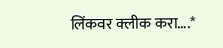लिंकवर क्लीक करा….*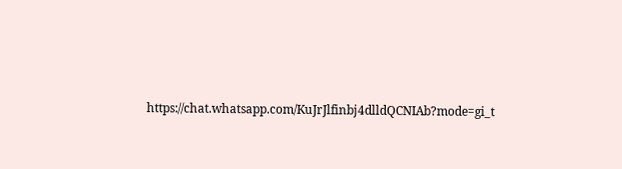https://chat.whatsapp.com/KuJrJlfinbj4dlldQCNIAb?mode=gi_t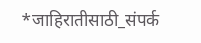*जाहिरातीसाठी_संपर्क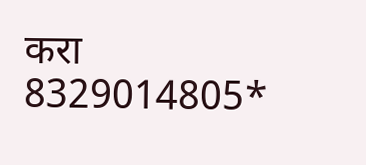करा 8329014805*